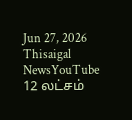Jun 27, 2026
Thisaigal NewsYouTube
12 லட்சம்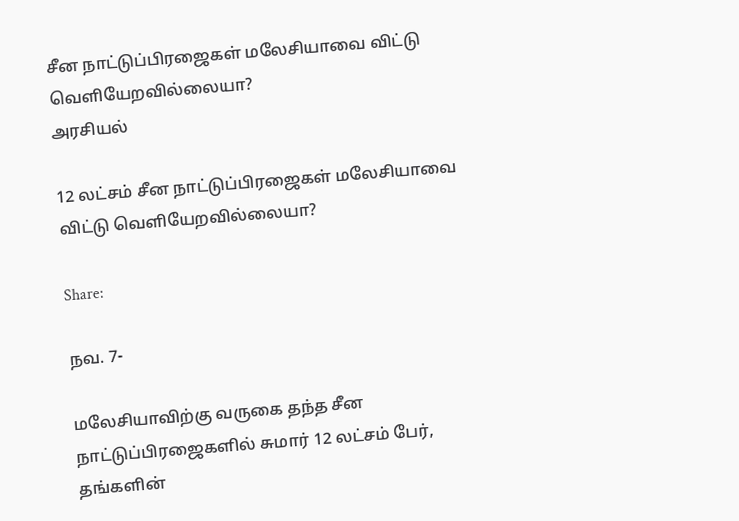சீன நாட்டுப்பிரஜைகள் மலேசியாவை விட்டு வெளியேறவில்லையா?
அரசியல்

12 லட்சம் சீன நாட்டுப்பிரஜைகள் மலேசியாவை விட்டு வெளியேறவில்லையா?

Share:

நவ. 7-

மலேசியாவிற்கு வருகை தந்த சீன நாட்டுப்பிரஜைகளில் சுமார் 12 லட்சம் பேர், தங்களின்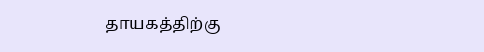தாயகத்திற்கு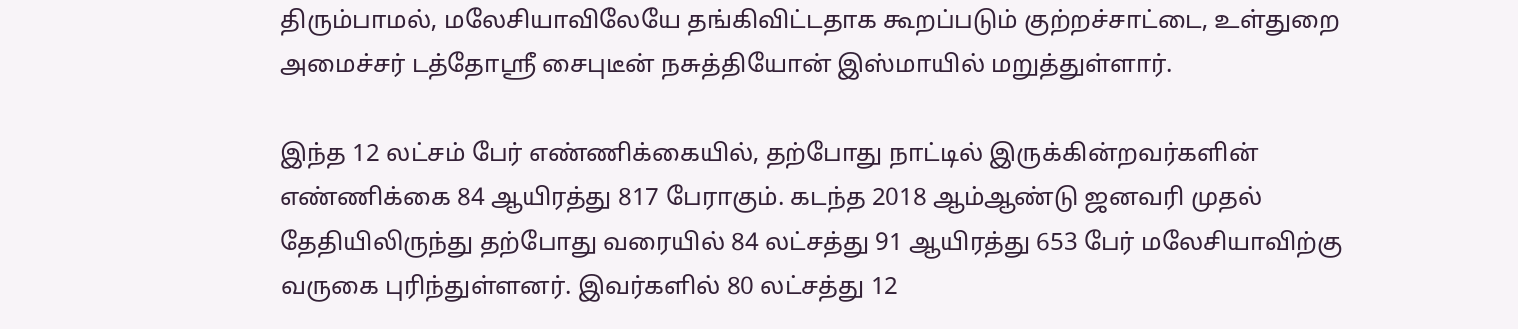திரும்பாமல், மலேசியாவிலேயே தங்கிவிட்டதாக கூறப்படும் குற்றச்சாட்டை, உள்துறை அமைச்சர் டத்தோஸ்ரீ சைபுடீன் நசுத்தியோன் இஸ்மாயில் மறுத்துள்ளார்.

இந்த 12 லட்சம் பேர் எண்ணிக்கையில், தற்போது நாட்டில் இருக்கின்றவர்களின் எண்ணிக்கை 84 ஆயிரத்து 817 பேராகும். கடந்த 2018 ஆம்ஆண்டு ஜனவரி முதல் தேதியிலிருந்து தற்போது வரையில் 84 லட்சத்து 91 ஆயிரத்து 653 பேர் மலேசியாவிற்கு வருகை புரிந்துள்ளனர். இவர்களில் 80 லட்சத்து 12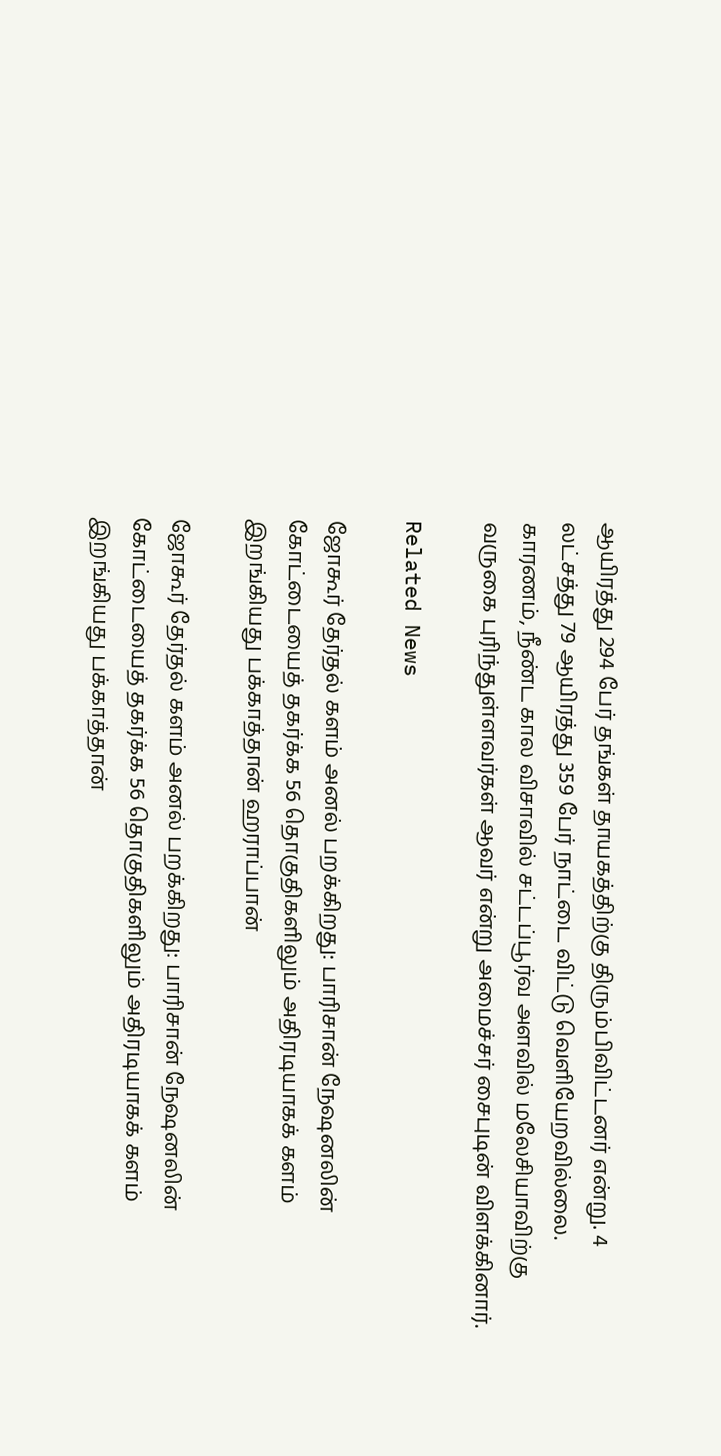ஆயிரத்து 294 பேர் தங்கள் தாயகத்திற்கு திரும்பிவிட்டனர் என்று. 4 லட்சத்து 79 ஆயிரத்து 359 பேர் நாட்டை விட்டு வெளியேறவில்லை. காரணம், நீண்ட கால விசாவில் சட்டப்பூர்வ அளவில் மலேசியாவிற்கு வருகை புரிந்துள்ளவர்கள் ஆவர் என்று அமைச்சர் சைபுடின் விளக்கினார்.

Related News

ஜோகூர் தேர்தல் களம் அனல் பறக்கிறது: பாரிசான் நேஷனலின் கோட்டையைத் தகர்க்க 56 தொகுதிகளிலும் அதிரடியாகக் களம் இறங்கியது பக்காத்தான் ஹராப்பான்

ஜோகூர் தேர்தல் களம் அனல் பறக்கிறது: பாரிசான் நேஷனலின் கோட்டையைத் தகர்க்க 56 தொகுதிகளிலும் அதிரடியாகக் களம் இறங்கியது பக்காத்தான்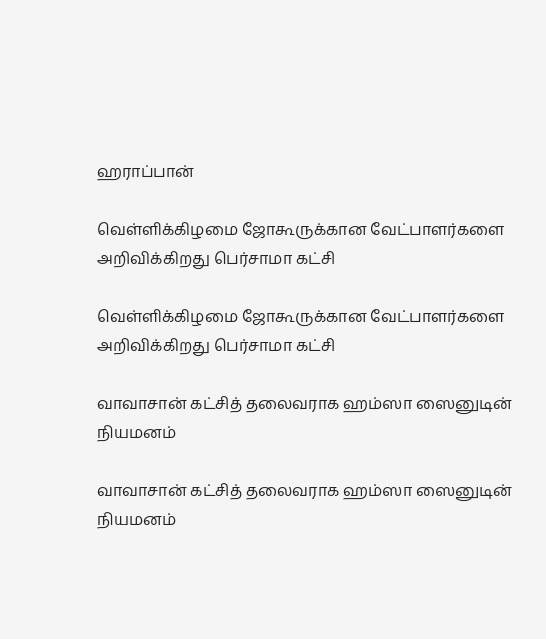ஹராப்பான்

வெள்ளிக்கிழமை ஜோகூருக்கான வேட்பாளர்களை அறிவிக்கிறது பெர்சாமா கட்சி

வெள்ளிக்கிழமை ஜோகூருக்கான வேட்பாளர்களை அறிவிக்கிறது பெர்சாமா கட்சி

வாவாசான் கட்சித் தலைவராக ஹம்ஸா ஸைனுடின் நியமனம்

வாவாசான் கட்சித் தலைவராக ஹம்ஸா ஸைனுடின் நியமனம்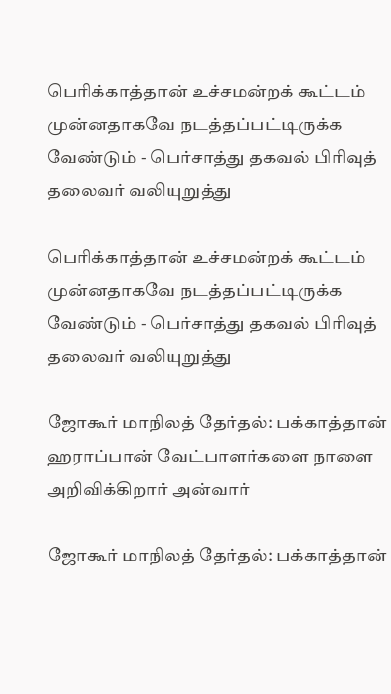பெரிக்காத்தான் உச்சமன்றக் கூட்டம் முன்னதாகவே நடத்தப்பட்டிருக்க வேண்டும் - பெர்சாத்து தகவல் பிரிவுத் தலைவர் வலியுறுத்து

பெரிக்காத்தான் உச்சமன்றக் கூட்டம் முன்னதாகவே நடத்தப்பட்டிருக்க வேண்டும் - பெர்சாத்து தகவல் பிரிவுத் தலைவர் வலியுறுத்து

ஜோகூர் மாநிலத் தேர்தல்: பக்காத்தான் ஹராப்பான் வேட்பாளர்களை நாளை அறிவிக்கிறார் அன்வார்

ஜோகூர் மாநிலத் தேர்தல்: பக்காத்தான்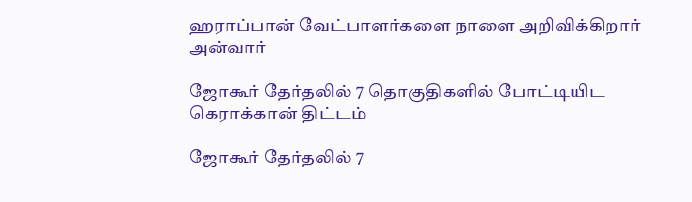ஹராப்பான் வேட்பாளர்களை நாளை அறிவிக்கிறார் அன்வார்

ஜோகூர் தேர்தலில் 7 தொகுதிகளில் போட்டியிட கெராக்கான் திட்டம்

ஜோகூர் தேர்தலில் 7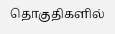தொகுதிகளில்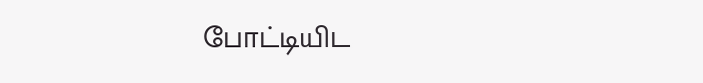போட்டியிட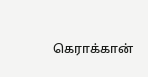கெராக்கான்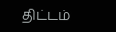திட்டம்